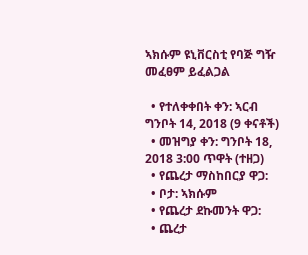ኣክሱም ዩኒቨርስቲ የባጅ ግዥ መፈፀም ይፈልጋል

  • የተለቀቀበት ቀን: ኣርብ ግንቦት 14, 2018 (9 ቀናቶች)
  • መዝግያ ቀን: ግንቦት 18, 2018 3:00 ጥዋት (ተዘጋ)
  • የጨረታ ማስከበርያ ዋጋ:
  • ቦታ: ኣክሱም
  • የጨረታ ደኩመንት ዋጋ:
  • ጨረታ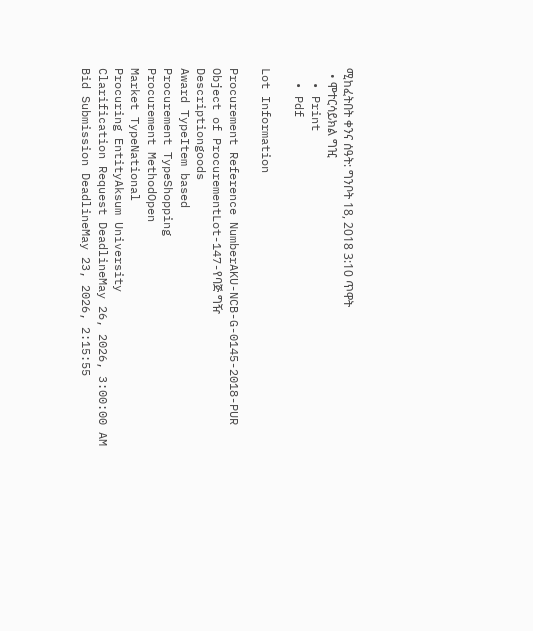ሚከፈትበት ቀንና ሰዓት: ግንቦት 18, 2018 3:10 ጥዋት
  • ሞተርሳይክል ግዢ
  • Print
  • Pdf

Lot Information

Procurement Reference NumberAKU-NCB-G-0145-2018-PUR
Object of ProcurementLot-147-የባጅ ግዥ
Descriptiongoods
Award TypeItem based
Procurement TypeShopping
Procurement MethodOpen
Market TypeNational
Procuring EntityAksum University
Clarification Request DeadlineMay 26, 2026, 3:00:00 AM
Bid Submission DeadlineMay 23, 2026, 2:15:55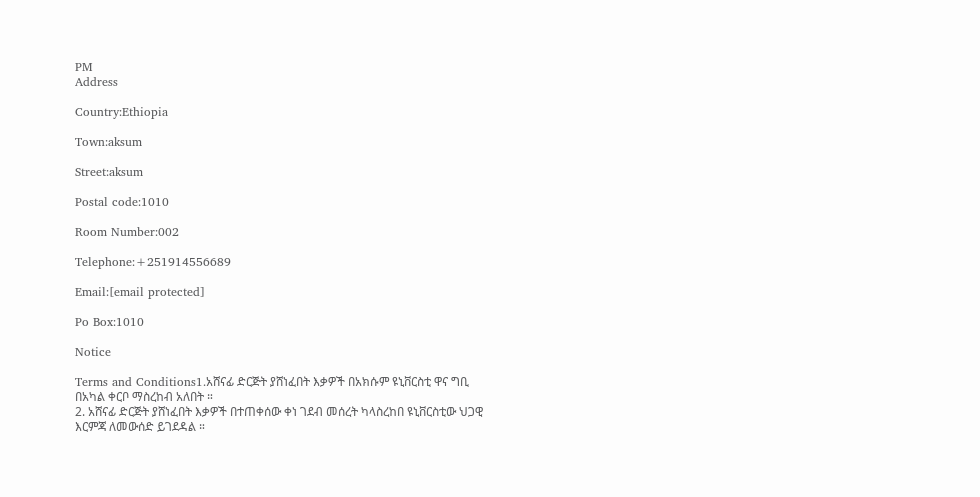PM
Address

Country:Ethiopia

Town:aksum

Street:aksum

Postal code:1010

Room Number:002

Telephone:+251914556689

Email:[email protected]

Po Box:1010

Notice

Terms and Conditions1.አሸናፊ ድርጅት ያሸነፈበት እቃዎች በአክሱም ዩኒቨርስቲ ዋና ግቢ በአካል ቀርቦ ማስረከብ አለበት ።
2. አሸናፊ ድርጅት ያሸነፈበት እቃዎች በተጠቀሰው ቀነ ገደብ መሰረት ካላስረከበ ዩኒቨርስቲው ህጋዊ እርምጃ ለመውሰድ ይገደዳል ።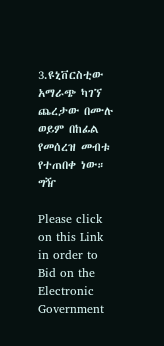3.ዩኒቨርስቲው አማራጭ ካገኘ ጨረታው በሙሉ ወይም በከፊል የመሰረዝ መብቱ የተጠበቀ ነው።
ግዥ

Please click on this Link in order to Bid on the Electronic Government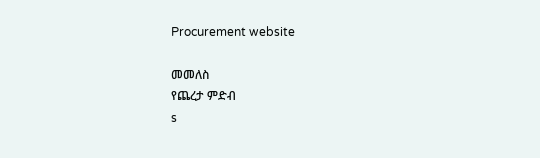Procurement website

መመለስ
የጨረታ ምድብ
s